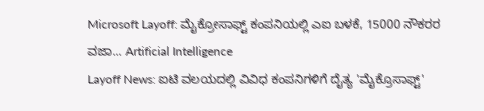Microsoft Layoff: ಮೈಕ್ರೋಸಾಫ್ಟ್ ಕಂಪನಿಯಲ್ಲಿ ಎಐ ಬಳಕೆ, 15000 ನೌಕರರ ವಜಾ... Artificial Intelligence
Layoff News: ಐಟಿ ವಲಯದಲ್ಲಿ ವಿವಿಧ ಕಂಪನಿಗಳಿಗೆ ದೈತ್ಯ 'ಮೈಕ್ರೊಸಾಫ್ಟ್'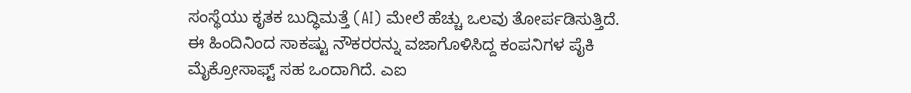ಸಂಸ್ಥೆಯು ಕೃತಕ ಬುದ್ಧಿಮತ್ತೆ (AI) ಮೇಲೆ ಹೆಚ್ಚು ಒಲವು ತೋರ್ಪಡಿಸುತ್ತಿದೆ. ಈ ಹಿಂದಿನಿಂದ ಸಾಕಷ್ಟು ನೌಕರರನ್ನು ವಜಾಗೊಳಿಸಿದ್ದ ಕಂಪನಿಗಳ ಪೈಕಿ ಮೈಕ್ರೋಸಾಫ್ಟ್ ಸಹ ಒಂದಾಗಿದೆ. ಎಐ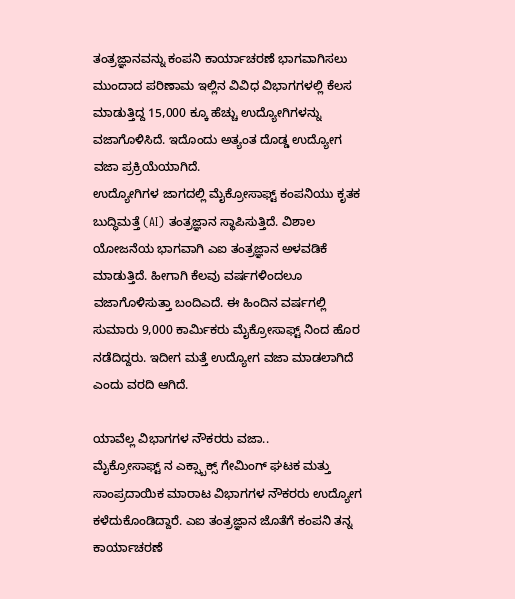ತಂತ್ರಜ್ಞಾನವನ್ನು ಕಂಪನಿ ಕಾರ್ಯಾಚರಣೆ ಭಾಗವಾಗಿಸಲು ಮುಂದಾದ ಪರಿಣಾಮ ಇಲ್ಲಿನ ವಿವಿಧ ವಿಭಾಗಗಳಲ್ಲಿ ಕೆಲಸ ಮಾಡುತ್ತಿದ್ದ 15,000 ಕ್ಕೂ ಹೆಚ್ಚು ಉದ್ಯೋಗಿಗಳನ್ನು ವಜಾಗೊಳಿಸಿದೆ. ಇದೊಂದು ಅತ್ಯಂತ ದೊಡ್ಡ ಉದ್ಯೋಗ ವಜಾ ಪ್ರಕ್ರಿಯೆಯಾಗಿದೆ.
ಉದ್ಯೋಗಿಗಳ ಜಾಗದಲ್ಲಿ ಮೈಕ್ರೋಸಾಫ್ಟ್ ಕಂಪನಿಯು ಕೃತಕ ಬುದ್ಧಿಮತ್ತೆ (AI) ತಂತ್ರಜ್ಞಾನ ಸ್ಥಾಪಿಸುತ್ತಿದೆ. ವಿಶಾಲ ಯೋಜನೆಯ ಭಾಗವಾಗಿ ಎಐ ತಂತ್ರಜ್ಞಾನ ಅಳವಡಿಕೆ ಮಾಡುತ್ತಿದೆ. ಹೀಗಾಗಿ ಕೆಲವು ವರ್ಷಗಳಿಂದಲೂ ವಜಾಗೊಳಿಸುತ್ತಾ ಬಂದಿಎದೆ. ಈ ಹಿಂದಿನ ವರ್ಷಗಲ್ಲಿ ಸುಮಾರು 9,000 ಕಾರ್ಮಿಕರು ಮೈಕ್ರೋಸಾಫ್ಟ್ ನಿಂದ ಹೊರ ನಡೆದಿದ್ದರು. ಇದೀಗ ಮತ್ತೆ ಉದ್ಯೋಗ ವಜಾ ಮಾಡಲಾಗಿದೆ ಎಂದು ವರದಿ ಆಗಿದೆ.

ಯಾವೆಲ್ಲ ವಿಭಾಗಗಳ ನೌಕರರು ವಜಾ..
ಮೈಕ್ರೋಸಾಫ್ಟ್ ನ ಎಕ್ಸ್ಬಾಕ್ಸ್ ಗೇಮಿಂಗ್ ಘಟಕ ಮತ್ತು ಸಾಂಪ್ರದಾಯಿಕ ಮಾರಾಟ ವಿಭಾಗಗಳ ನೌಕರರು ಉದ್ಯೋಗ ಕಳೆದುಕೊಂಡಿದ್ದಾರೆ. ಎಐ ತಂತ್ರಜ್ಞಾನ ಜೊತೆಗೆ ಕಂಪನಿ ತನ್ನ ಕಾರ್ಯಾಚರಣೆ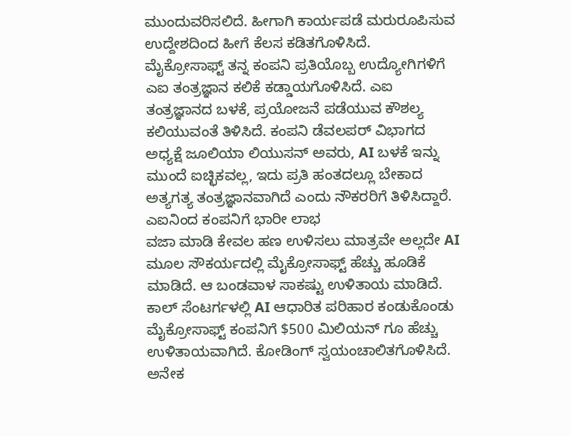ಮುಂದುವರಿಸಲಿದೆ. ಹೀಗಾಗಿ ಕಾರ್ಯಪಡೆ ಮರುರೂಪಿಸುವ ಉದ್ದೇಶದಿಂದ ಹೀಗೆ ಕೆಲಸ ಕಡಿತಗೊಳಿಸಿದೆ.
ಮೈಕ್ರೋಸಾಫ್ಟ್ ತನ್ನ ಕಂಪನಿ ಪ್ರತಿಯೊಬ್ಬ ಉದ್ಯೋಗಿಗಳಿಗೆ ಎಐ ತಂತ್ರಜ್ಞಾನ ಕಲಿಕೆ ಕಡ್ಡಾಯಗೊಳಿಸಿದೆ. ಎಐ ತಂತ್ರಜ್ಞಾನದ ಬಳಕೆ, ಪ್ರಯೋಜನೆ ಪಡೆಯುವ ಕೌಶಲ್ಯ ಕಲಿಯುವಂತೆ ತಿಳಿಸಿದೆ. ಕಂಪನಿ ಡೆವಲಪರ್ ವಿಭಾಗದ ಅಧ್ಯಕ್ಷೆ ಜೂಲಿಯಾ ಲಿಯುಸನ್ ಅವರು, AI ಬಳಕೆ ಇನ್ನು ಮುಂದೆ ಐಚ್ಛಿಕವಲ್ಲ, ಇದು ಪ್ರತಿ ಹಂತದಲ್ಲೂ ಬೇಕಾದ ಅತ್ಯಗತ್ಯ ತಂತ್ರಜ್ಞಾನವಾಗಿದೆ ಎಂದು ನೌಕರರಿಗೆ ತಿಳಿಸಿದ್ದಾರೆ.
ಎಐನಿಂದ ಕಂಪನಿಗೆ ಭಾರೀ ಲಾಭ
ವಜಾ ಮಾಡಿ ಕೇವಲ ಹಣ ಉಳಿಸಲು ಮಾತ್ರವೇ ಅಲ್ಲದೇ AI ಮೂಲ ಸೌಕರ್ಯದಲ್ಲಿ ಮೈಕ್ರೋಸಾಫ್ಟ್ ಹೆಚ್ಚು ಹೂಡಿಕೆ ಮಾಡಿದೆ. ಆ ಬಂಡವಾಳ ಸಾಕಷ್ಟು ಉಳಿತಾಯ ಮಾಡಿದೆ. ಕಾಲ್ ಸೆಂಟರ್ಗಳಲ್ಲಿ AI ಆಧಾರಿತ ಪರಿಹಾರ ಕಂಡುಕೊಂಡು ಮೈಕ್ರೋಸಾಫ್ಟ್ ಕಂಪನಿಗೆ $500 ಮಿಲಿಯನ್ ಗೂ ಹೆಚ್ಚು ಉಳಿತಾಯವಾಗಿದೆ. ಕೋಡಿಂಗ್ ಸ್ವಯಂಚಾಲಿತಗೊಳಿಸಿದೆ. ಅನೇಕ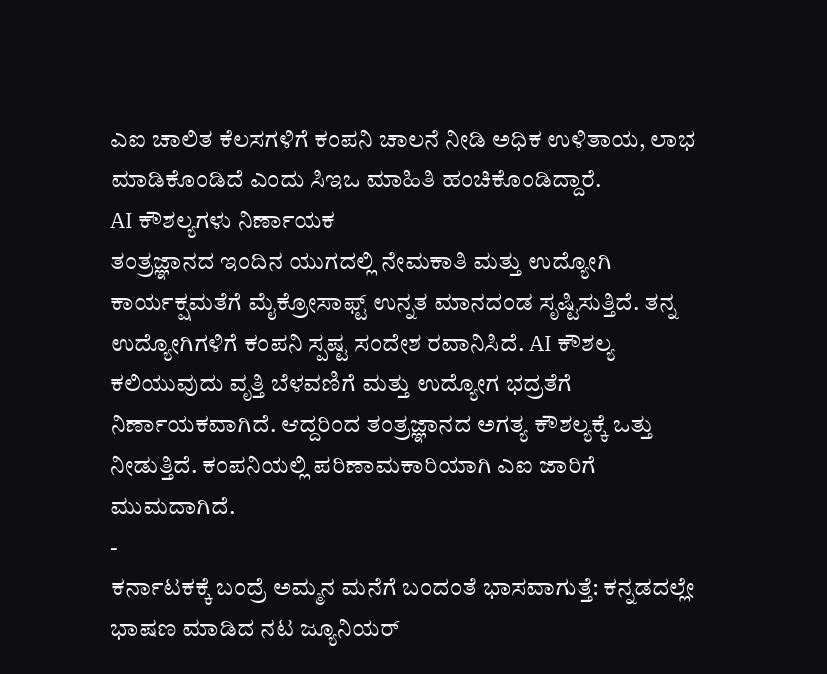ಎಐ ಚಾಲಿತ ಕೆಲಸಗಳಿಗೆ ಕಂಪನಿ ಚಾಲನೆ ನೀಡಿ ಅಧಿಕ ಉಳಿತಾಯ, ಲಾಭ ಮಾಡಿಕೊಂಡಿದೆ ಎಂದು ಸಿಇಒ ಮಾಹಿತಿ ಹಂಚಿಕೊಂಡಿದ್ದಾರೆ.
AI ಕೌಶಲ್ಯಗಳು ನಿರ್ಣಾಯಕ
ತಂತ್ರಜ್ಞಾನದ ಇಂದಿನ ಯುಗದಲ್ಲಿ ನೇಮಕಾತಿ ಮತ್ತು ಉದ್ಯೋಗಿ ಕಾರ್ಯಕ್ಷಮತೆಗೆ ಮೈಕ್ರೋಸಾಫ್ಟ್ ಉನ್ನತ ಮಾನದಂಡ ಸೃಷ್ಟಿಸುತ್ತಿದೆ. ತನ್ನ ಉದ್ಯೋಗಿಗಳಿಗೆ ಕಂಪನಿ ಸ್ಪಷ್ಟ ಸಂದೇಶ ರವಾನಿಸಿದೆ. AI ಕೌಶಲ್ಯ ಕಲಿಯುವುದು ವೃತ್ತಿ ಬೆಳವಣಿಗೆ ಮತ್ತು ಉದ್ಯೋಗ ಭದ್ರತೆಗೆ ನಿರ್ಣಾಯಕವಾಗಿದೆ. ಆದ್ದರಿಂದ ತಂತ್ರಜ್ಞಾನದ ಅಗತ್ಯ ಕೌಶಲ್ಯಕ್ಕೆ ಒತ್ತು ನೀಡುತ್ತಿದೆ. ಕಂಪನಿಯಲ್ಲಿ ಪರಿಣಾಮಕಾರಿಯಾಗಿ ಎಐ ಜಾರಿಗೆ ಮುಮದಾಗಿದೆ.
-
ಕರ್ನಾಟಕಕ್ಕೆ ಬಂದ್ರೆ ಅಮ್ಮನ ಮನೆಗೆ ಬಂದಂತೆ ಭಾಸವಾಗುತ್ತೆ: ಕನ್ನಡದಲ್ಲೇ ಭಾಷಣ ಮಾಡಿದ ನಟ ಜ್ಯೂನಿಯರ್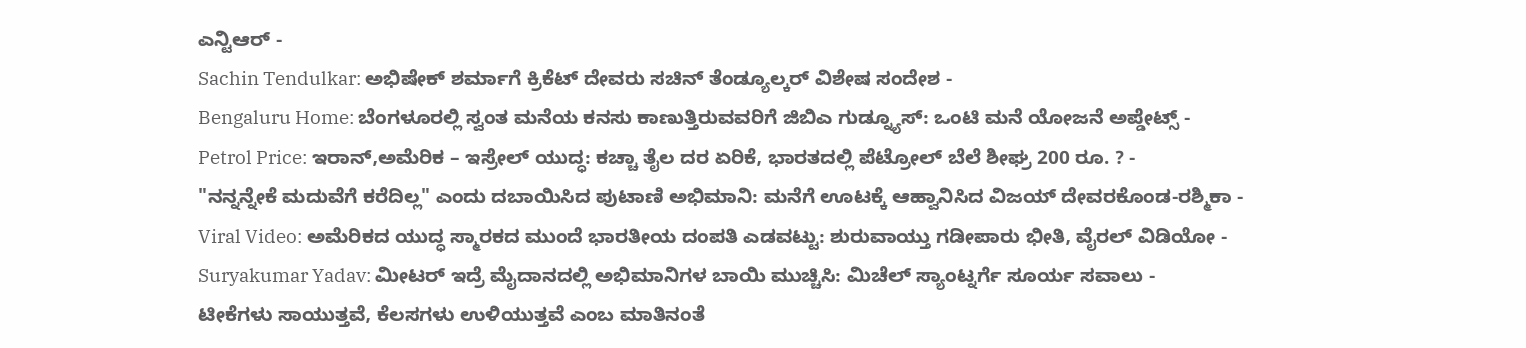ಎನ್ಟಿಆರ್ -
Sachin Tendulkar: ಅಭಿಷೇಕ್ ಶರ್ಮಾಗೆ ಕ್ರಿಕೆಟ್ ದೇವರು ಸಚಿನ್ ತೆಂಡ್ಯೂಲ್ಕರ್ ವಿಶೇಷ ಸಂದೇಶ -
Bengaluru Home: ಬೆಂಗಳೂರಲ್ಲಿ ಸ್ವಂತ ಮನೆಯ ಕನಸು ಕಾಣುತ್ತಿರುವವರಿಗೆ ಜಿಬಿಎ ಗುಡ್ನ್ಯೂಸ್: ಒಂಟಿ ಮನೆ ಯೋಜನೆ ಅಪ್ಡೇಟ್ಸ್ -
Petrol Price: ಇರಾನ್,ಅಮೆರಿಕ – ಇಸ್ರೇಲ್ ಯುದ್ಧ: ಕಚ್ಚಾ ತೈಲ ದರ ಏರಿಕೆ, ಭಾರತದಲ್ಲಿ ಪೆಟ್ರೋಲ್ ಬೆಲೆ ಶೀಘ್ರ 200 ರೂ. ? -
"ನನ್ನನ್ನೇಕೆ ಮದುವೆಗೆ ಕರೆದಿಲ್ಲ" ಎಂದು ದಬಾಯಿಸಿದ ಪುಟಾಣಿ ಅಭಿಮಾನಿ: ಮನೆಗೆ ಊಟಕ್ಕೆ ಆಹ್ವಾನಿಸಿದ ವಿಜಯ್ ದೇವರಕೊಂಡ-ರಶ್ಮಿಕಾ -
Viral Video: ಅಮೆರಿಕದ ಯುದ್ಧ ಸ್ಮಾರಕದ ಮುಂದೆ ಭಾರತೀಯ ದಂಪತಿ ಎಡವಟ್ಟು: ಶುರುವಾಯ್ತು ಗಡೀಪಾರು ಭೀತಿ, ವೈರಲ್ ವಿಡಿಯೋ -
Suryakumar Yadav: ಮೀಟರ್ ಇದ್ರೆ ಮೈದಾನದಲ್ಲಿ ಅಭಿಮಾನಿಗಳ ಬಾಯಿ ಮುಚ್ಚಿಸಿ: ಮಿಚೆಲ್ ಸ್ಯಾಂಟ್ನರ್ಗೆ ಸೂರ್ಯ ಸವಾಲು -
ಟೀಕೆಗಳು ಸಾಯುತ್ತವೆ, ಕೆಲಸಗಳು ಉಳಿಯುತ್ತವೆ ಎಂಬ ಮಾತಿನಂತೆ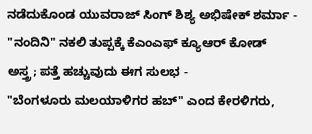ನಡೆದುಕೊಂಡ ಯುವರಾಜ್ ಸಿಂಗ್ ಶಿಶ್ಯ ಅಭಿಷೇಕ್ ಶರ್ಮಾ -
"ನಂದಿನಿ" ನಕಲಿ ತುಪ್ಪಕ್ಕೆ ಕೆಎಂಎಫ್ ಕ್ಯೂಆರ್ ಕೋಡ್ ಅಸ್ತ್ರ; ಪತ್ತೆ ಹಚ್ಚುವುದು ಈಗ ಸುಲಭ -
"ಬೆಂಗಳೂರು ಮಲಯಾಳಿಗರ ಹಬ್" ಎಂದ ಕೇರಳಿಗರು,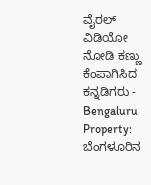ವೈರಲ್ ವಿಡಿಯೋ ನೋಡಿ ಕಣ್ಣು ಕೆಂಪಾಗಿಸಿದ ಕನ್ನಡಿಗರು -
Bengaluru Property: ಬೆಂಗಳೂರಿನ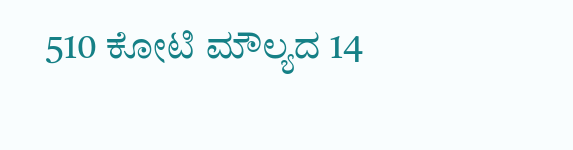510 ಕೋಟಿ ಮೌಲ್ಯದ 14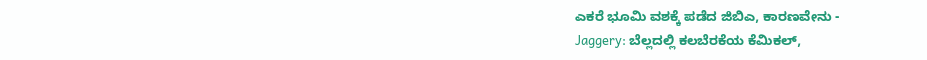ಎಕರೆ ಭೂಮಿ ವಶಕ್ಕೆ ಪಡೆದ ಜಿಬಿಎ, ಕಾರಣವೇನು -
Jaggery: ಬೆಲ್ಲದಲ್ಲಿ ಕಲಬೆರಕೆಯ ಕೆಮಿಕಲ್,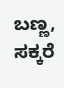ಬಣ್ಣ, ಸಕ್ಕರೆ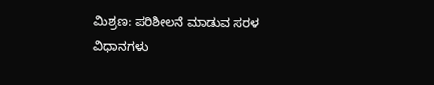ಮಿಶ್ರಣ: ಪರಿಶೀಲನೆ ಮಾಡುವ ಸರಳ ವಿಧಾನಗಳು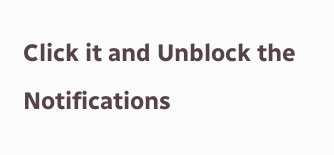Click it and Unblock the Notifications